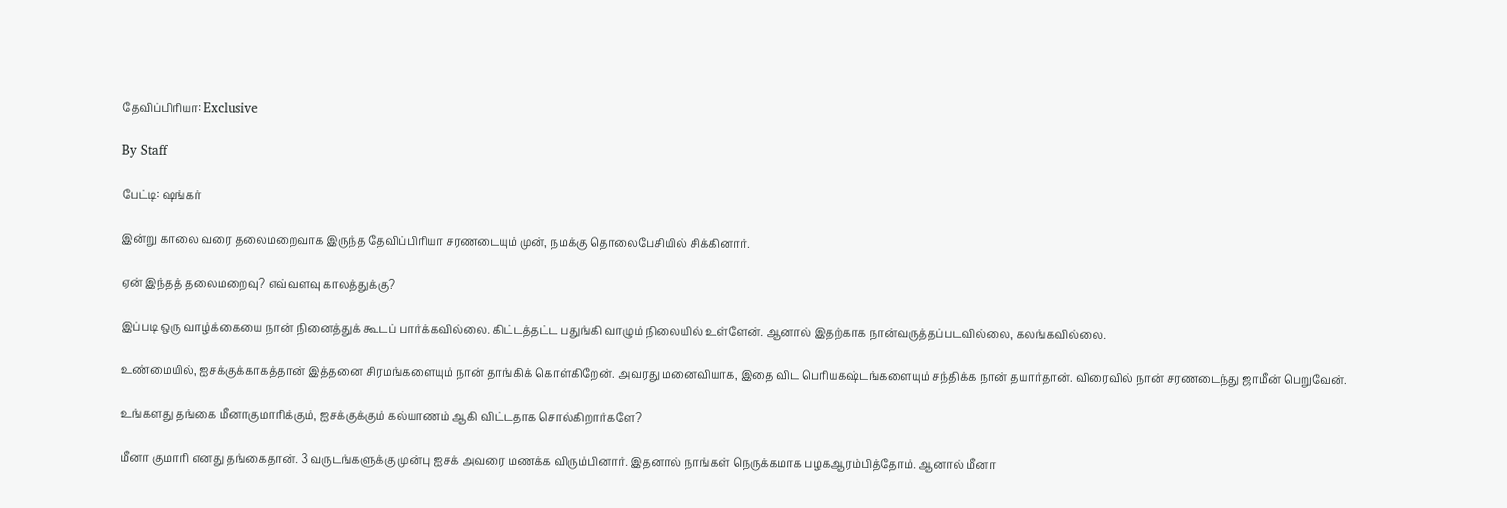தேவிப்பிரியா: Exclusive

By Staff

பேட்டி: ஷங்கர்

இன்று காலை வரை தலைமறைவாக இருந்த தேவிப்பிரியா சரணடையும் முன், நமக்கு தொலைபேசியில் சிக்கினார்.

ஏன் இந்தத் தலைமறைவு? எவ்வளவு காலத்துக்கு?

இப்படி ஒரு வாழ்க்கையை நான் நினைத்துக் கூடப் பார்க்கவில்லை. கிட்டத்தட்ட பதுங்கி வாழும் நிலையில் உள்ளேன். ஆனால் இதற்காக நான்வருத்தப்படவில்லை, கலங்கவில்லை.

உண்மையில், ஐசக்குக்காகத்தான் இத்தனை சிரமங்களையும் நான் தாங்கிக் கொள்கிறேன். அவரது மனைவியாக, இதை விட பெரியகஷ்டங்களையும் சந்திக்க நான் தயார்தான். விரைவில் நான் சரணடைந்து ஜாமீன் பெறுவேன்.

உங்களது தங்கை மீனாகுமாரிக்கும், ஐசக்குக்கும் கல்யாணம் ஆகி விட்டதாக சொல்கிறார்களே?

மீனா குமாரி எனது தங்கைதான். 3 வருடங்களுக்கு முன்பு ஐசக் அவரை மணக்க விரும்பினார். இதனால் நாங்கள் நெருக்கமாக பழகஆரம்பித்தோம். ஆனால் மீனா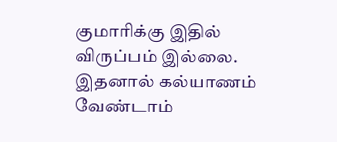குமாரிக்கு இதில் விருப்பம் இல்லை. இதனால் கல்யாணம் வேண்டாம்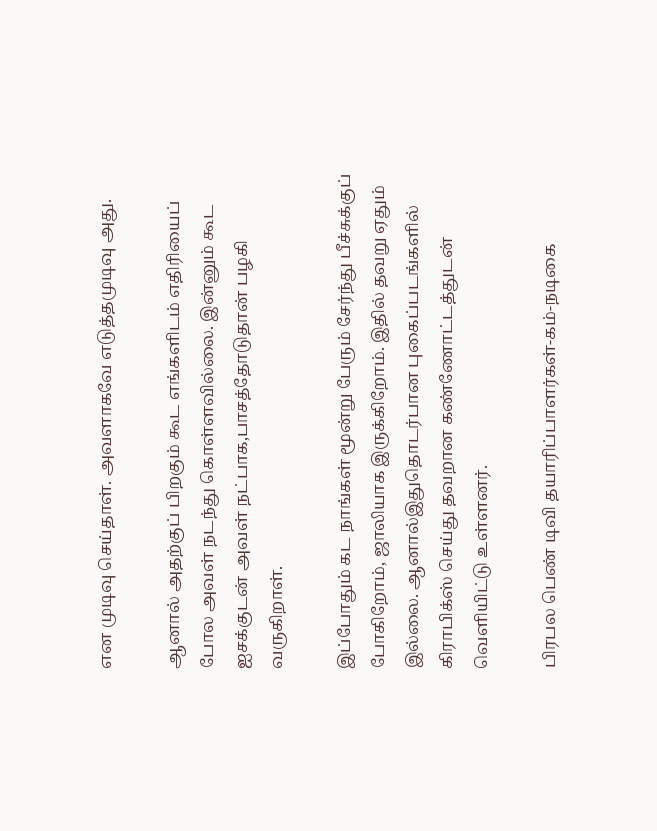என முடிவு செய்தாள். அவளாகவே எடுத்தமுடிவு அது.

ஆனால் அதற்குப் பிறகும் கூட எங்களிடம் எதிரியைப் போல அவள் நடந்து கொள்ளவில்லை. இன்னும் கூட ஐசக்குடன் அவள் நட்பாக,பாசத்தோடுதான் பழகி வருகிறாள்.

இப்போதும் கட நாங்கள் மூன்று பேரும் சேர்ந்து பீச்சுக்குப் போகிறோம், ஜாலியாக இருக்கிறோம். இதில் தவறு ஏதும் இல்லை. ஆனால்இதுதொடர்பான புகைப்படங்களில் கிராபிக்ஸ் செய்து தவறான கண்ணோட்டத்துடன் வெளியிட்டு உள்ளனர்.

பிரபல பெண் டிவி தயாரிப்பாளர்கள்-கம்-நடிகை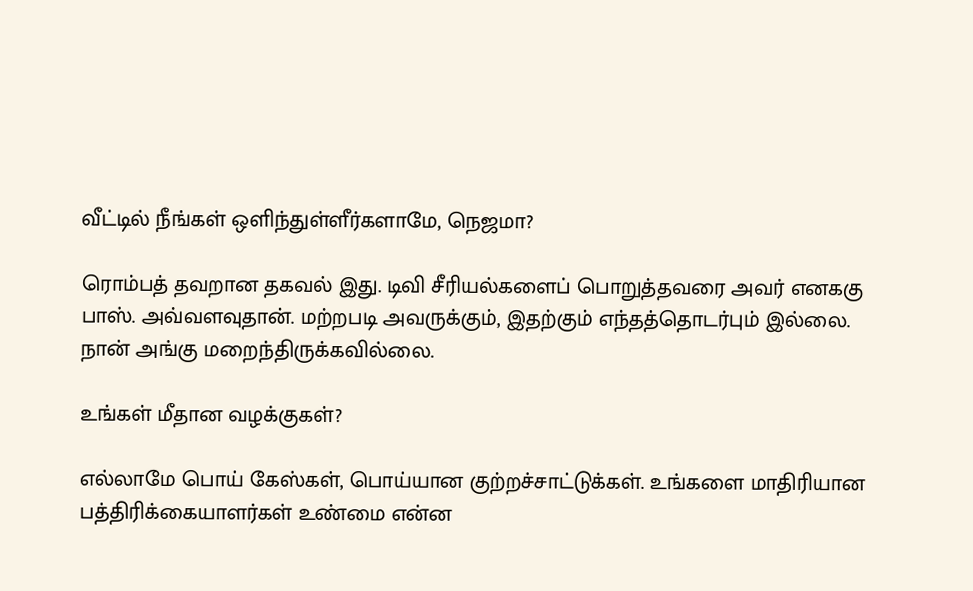வீட்டில் நீங்கள் ஒளிந்துள்ளீர்களாமே, நெஜமா?

ரொம்பத் தவறான தகவல் இது. டிவி சீரியல்களைப் பொறுத்தவரை அவர் எனககு பாஸ். அவ்வளவுதான். மற்றபடி அவருக்கும், இதற்கும் எந்தத்தொடர்பும் இல்லை. நான் அங்கு மறைந்திருக்கவில்லை.

உங்கள் மீதான வழக்குகள்?

எல்லாமே பொய் கேஸ்கள், பொய்யான குற்றச்சாட்டுக்கள். உங்களை மாதிரியான பத்திரிக்கையாளர்கள் உண்மை என்ன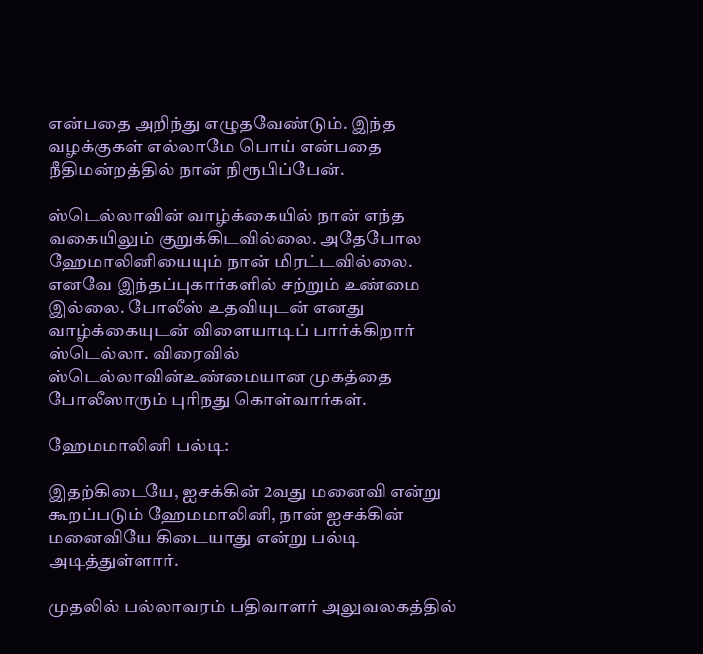என்பதை அறிந்து எழுதவேண்டும். இந்த வழக்குகள் எல்லாமே பொய் என்பதை நீதிமன்றத்தில் நான் நிரூபிப்பேன்.

ஸ்டெல்லாவின் வாழ்க்கையில் நான் எந்த வகையிலும் குறுக்கிடவில்லை. அதேபோல ஹேமாலினியையும் நான் மிரட்டவில்லை. எனவே இந்தப்புகார்களில் சற்றும் உண்மை இல்லை. போலீஸ் உதவியுடன் எனது வாழ்க்கையுடன் விளையாடிப் பார்க்கிறார் ஸ்டெல்லா. விரைவில் ஸ்டெல்லாவின்உண்மையான முகத்தை போலீஸாரும் புரிநது கொள்வார்கள்.

ஹேமமாலினி பல்டி:

இதற்கிடையே, ஐசக்கின் 2வது மனைவி என்று கூறப்படும் ஹேமமாலினி, நான் ஐசக்கின் மனைவியே கிடையாது என்று பல்டி அடித்துள்ளார்.

முதலில் பல்லாவரம் பதிவாளர் அலுவலகத்தில்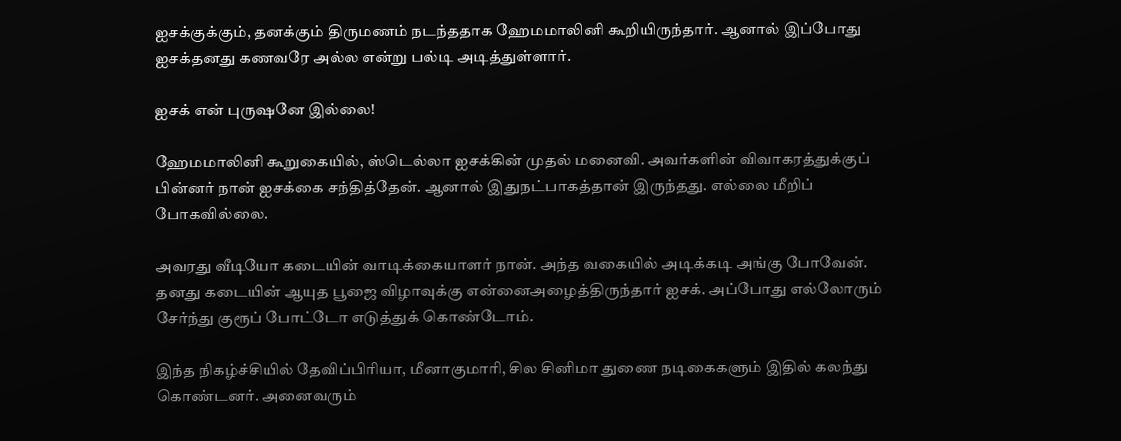ஐசக்குக்கும், தனக்கும் திருமணம் நடந்ததாக ஹேமமாலினி கூறியிருந்தார். ஆனால் இப்போது ஐசக்தனது கணவரே அல்ல என்று பல்டி அடித்துள்ளார்.

ஐசக் என் புருஷனே இல்லை!

ஹேமமாலினி கூறுகையில், ஸ்டெல்லா ஐசக்கின் முதல் மனைவி. அவர்களின் விவாகரத்துக்குப் பின்னர் நான் ஐசக்கை சந்தித்தேன். ஆனால் இதுநட்பாகத்தான் இருந்தது. எல்லை மீறிப் போகவில்லை.

அவரது வீடியோ கடையின் வாடிக்கையாளர் நான். அந்த வகையில் அடிக்கடி அங்கு போவேன். தனது கடையின் ஆயுத பூஜை விழாவுக்கு என்னைஅழைத்திருந்தார் ஐசக். அப்போது எல்லோரும் சேர்ந்து குரூப் போட்டோ எடுத்துக் கொண்டோம்.

இந்த நிகழ்ச்சியில் தேவிப்பிரியா, மீனாகுமாரி, சில சினிமா துணை நடிகைகளும் இதில் கலந்து கொண்டனர். அனைவரும்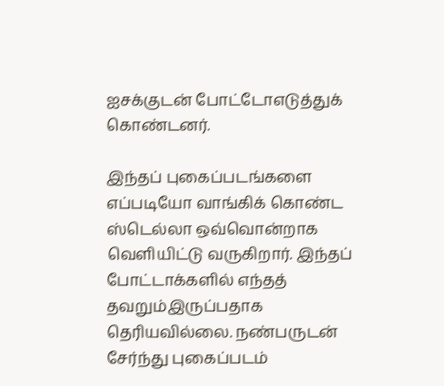ஐசக்குடன் போட்டோஎடுத்துக் கொண்டனர்.

இந்தப் புகைப்படங்களை எப்படியோ வாங்கிக் கொண்ட ஸ்டெல்லா ஒவ்வொன்றாக வெளியிட்டு வருகிறார். இந்தப் போட்டாக்களில் எந்தத் தவறும்இருப்பதாக தெரியவில்லை. நண்பருடன் சேர்ந்து புகைப்படம்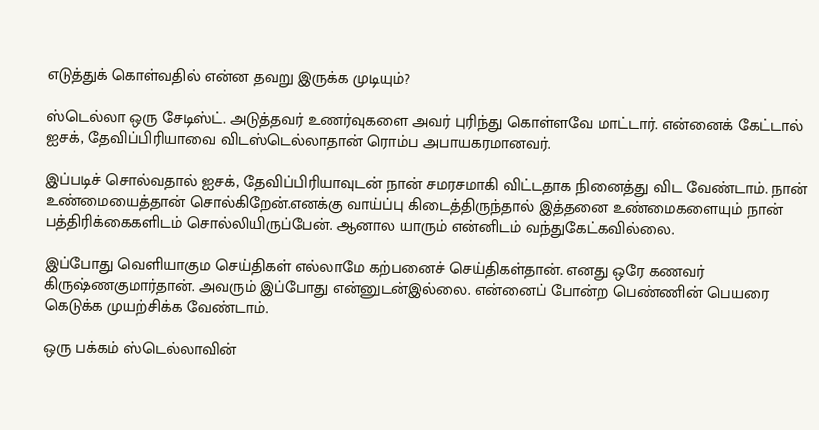எடுத்துக் கொள்வதில் என்ன தவறு இருக்க முடியும்?

ஸ்டெல்லா ஒரு சேடிஸ்ட். அடுத்தவர் உணர்வுகளை அவர் புரிந்து கொள்ளவே மாட்டார். என்னைக் கேட்டால் ஐசக், தேவிப்பிரியாவை விடஸ்டெல்லாதான் ரொம்ப அபாயகரமானவர்.

இப்படிச் சொல்வதால் ஐசக், தேவிப்பிரியாவுடன் நான் சமரசமாகி விட்டதாக நினைத்து விட வேண்டாம். நான் உண்மையைத்தான் சொல்கிறேன்.எனக்கு வாய்ப்பு கிடைத்திருந்தால் இத்தனை உண்மைகளையும் நான் பத்திரிக்கைகளிடம் சொல்லியிருப்பேன். ஆனால யாரும் என்னிடம் வந்துகேட்கவில்லை.

இப்போது வெளியாகும செய்திகள் எல்லாமே கற்பனைச் செய்திகள்தான். எனது ஒரே கணவர் கிருஷ்ணகுமார்தான். அவரும் இப்போது என்னுடன்இல்லை. என்னைப் போன்ற பெண்ணின் பெயரை கெடுக்க முயற்சிக்க வேண்டாம்.

ஒரு பக்கம் ஸ்டெல்லாவின்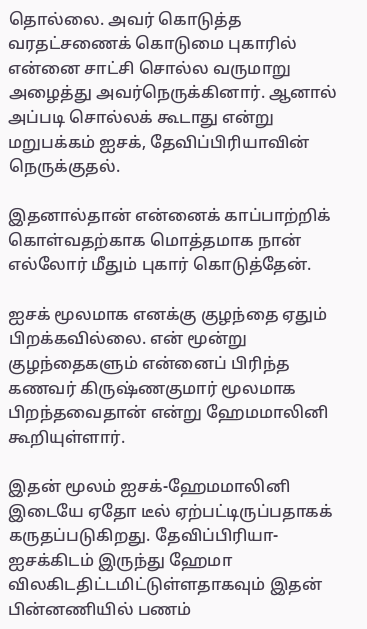தொல்லை. அவர் கொடுத்த வரதட்சணைக் கொடுமை புகாரில் என்னை சாட்சி சொல்ல வருமாறு அழைத்து அவர்நெருக்கினார். ஆனால் அப்படி சொல்லக் கூடாது என்று மறுபக்கம் ஐசக், தேவிப்பிரியாவின் நெருக்குதல்.

இதனால்தான் என்னைக் காப்பாற்றிக் கொள்வதற்காக மொத்தமாக நான் எல்லோர் மீதும் புகார் கொடுத்தேன்.

ஐசக் மூலமாக எனக்கு குழந்தை ஏதும் பிறக்கவில்லை. என் மூன்று குழந்தைகளும் என்னைப் பிரிந்த கணவர் கிருஷ்ணகுமார் மூலமாக பிறந்தவைதான் என்று ஹேமமாலினி கூறியுள்ளார்.

இதன் மூலம் ஐசக்-ஹேமமாலினி இடையே ஏதோ டீல் ஏற்பட்டிருப்பதாகக் கருதப்படுகிறது. தேவிப்பிரியா-ஐசக்கிடம் இருந்து ஹேமா விலகிடதிட்டமிட்டுள்ளதாகவும் இதன் பின்னணியில் பணம்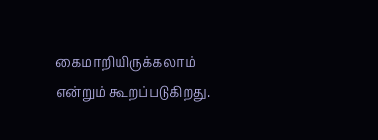கைமாறியிருக்கலாம் என்றும் கூறப்படுகிறது.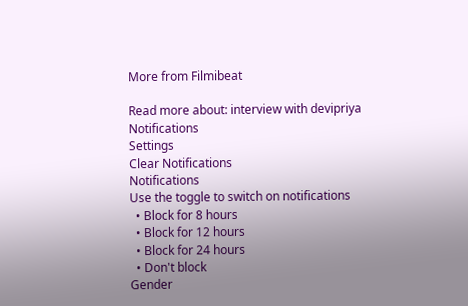More from Filmibeat

Read more about: interview with devipriya
Notifications
Settings
Clear Notifications
Notifications
Use the toggle to switch on notifications
  • Block for 8 hours
  • Block for 12 hours
  • Block for 24 hours
  • Don't block
Gender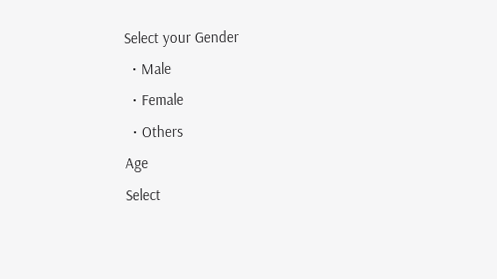Select your Gender
  • Male
  • Female
  • Others
Age
Select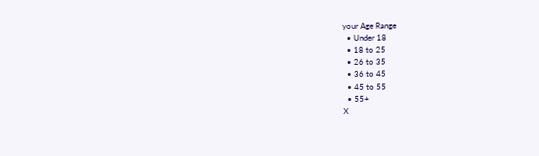your Age Range
  • Under 18
  • 18 to 25
  • 26 to 35
  • 36 to 45
  • 45 to 55
  • 55+
X